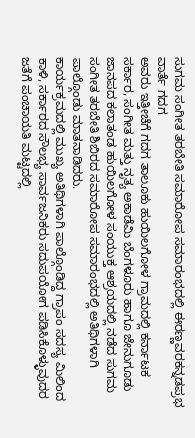ಸುಗಮ ಸಂಗೀತ ತರಬೇತಿ ಸಮಾರೋಪ ಸಮಾರಂಭದಲ್ಲಿ ಈರಣ್ಣವರಕನ್ನಡಪ್ರಭ ವಾರ್ತೆ ಗದಗ
ಅವರು ಇತ್ತೀಚೆಗೆ ಗದಗ ತಾಲೂಕು ಹುಯಿಲಗೋಳ ಗ್ರಾಮದಲ್ಲಿ ಕರ್ನಾಟಕ ಸರ್ಕಾರ, ಸಂಗೀತ ಮತ್ತು ನೃತ್ಯ ಅಕಾಡೆಮಿ ಬೆಂಗಳೂರು ಹಾಗೂ ಜೇನುಗೂಡು ಜಾನಪದ ಕಲಾತಂಡ ಹುಯಿಲಗೋಳ ಸಂಯುಕ್ತ ಆಶ್ರಯದಲ್ಲಿ ನಡೆದ ಸುಗಮ ಸಂಗೀತ ತರಬೇತಿ ಶಿಬಿರದ ಸಮಾರೋಪ ಸಮಾರಂಭದಲ್ಲಿ ಅತಿಥಿಗಳಾಗಿ ಪಾಲ್ಗೊಂಡು ಮಾತನಾಡಿದರು.
ಕಾರ್ಯಕ್ರಮದಲ್ಲಿ ಮುಖ್ಯ ಅತಿಥಿಗಳಾಗಿ ಪಾಲ್ಗೊಂಡಿದ್ದ ಗ್ರಾಪಂ ಸದಸ್ಯ ಮಿಲಿಂದ ಕಾಳಿ, ಸರ್ಕಾರದ ಸೌಲಭ್ಯ ಸಾರ್ವಜನಿಕರು ಸದುಪಯೋಗ ಪಡಿಸಿಕೊಳ್ಳುವುದರ ಜತೆಗೆ ಪಂಚಾಯತಿ ಮಟ್ಟದಲ್ಲಿ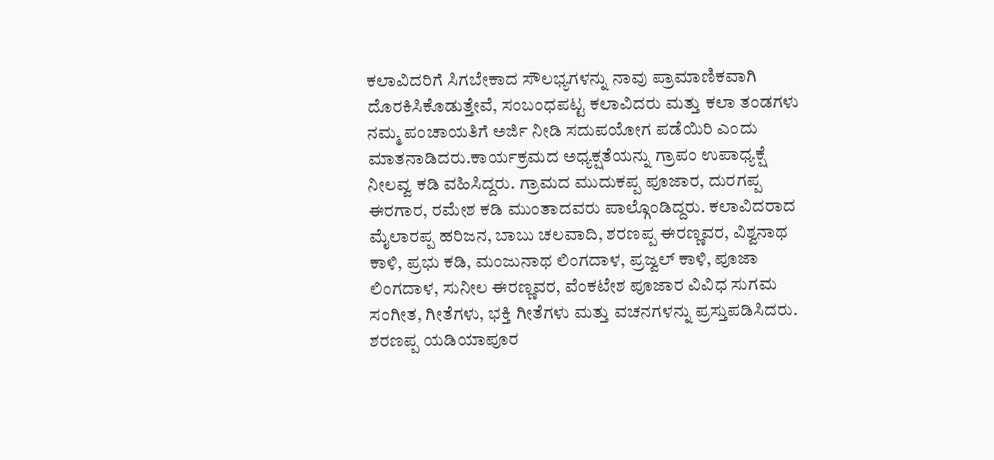ಕಲಾವಿದರಿಗೆ ಸಿಗಬೇಕಾದ ಸೌಲಭ್ಯಗಳನ್ನು ನಾವು ಪ್ರಾಮಾಣಿಕವಾಗಿ ದೊರಕಿಸಿಕೊಡುತ್ತೇವೆ, ಸಂಬಂಧಪಟ್ಟ ಕಲಾವಿದರು ಮತ್ತು ಕಲಾ ತಂಡಗಳು ನಮ್ಮ ಪಂಚಾಯತಿಗೆ ಅರ್ಜಿ ನೀಡಿ ಸದುಪಯೋಗ ಪಡೆಯಿರಿ ಎಂದು ಮಾತನಾಡಿದರು.ಕಾರ್ಯಕ್ರಮದ ಅಧ್ಯಕ್ಷತೆಯನ್ನು ಗ್ರಾಪಂ ಉಪಾಧ್ಯಕ್ಷೆ ನೀಲವ್ವ ಕಡಿ ವಹಿಸಿದ್ದರು. ಗ್ರಾಮದ ಮುದುಕಪ್ಪ ಪೂಜಾರ, ದುರಗಪ್ಪ ಈರಗಾರ, ರಮೇಶ ಕಡಿ ಮುಂತಾದವರು ಪಾಲ್ಗೊಂಡಿದ್ದರು. ಕಲಾವಿದರಾದ ಮೈಲಾರಪ್ಪ ಹರಿಜನ, ಬಾಬು ಚಲವಾದಿ, ಶರಣಪ್ಪ ಈರಣ್ಣವರ, ವಿಶ್ವನಾಥ ಕಾಳಿ, ಪ್ರಭು ಕಡಿ, ಮಂಜುನಾಥ ಲಿಂಗದಾಳ, ಪ್ರಜ್ವಲ್ ಕಾಳಿ, ಪೂಜಾ ಲಿಂಗದಾಳ, ಸುನೀಲ ಈರಣ್ಣವರ, ವೆಂಕಟೇಶ ಪೂಜಾರ ವಿವಿಧ ಸುಗಮ ಸಂಗೀತ, ಗೀತೆಗಳು, ಭಕ್ತಿ ಗೀತೆಗಳು ಮತ್ತು ವಚನಗಳನ್ನು ಪ್ರಸ್ತುಪಡಿಸಿದರು. ಶರಣಪ್ಪ ಯಡಿಯಾಪೂರ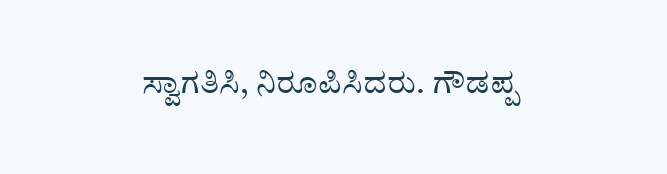ಸ್ವಾಗತಿಸಿ, ನಿರೂಪಿಸಿದರು. ಗೌಡಪ್ಪ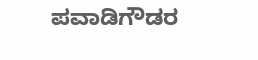ಪವಾಡಿಗೌಡರ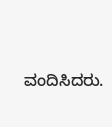ವಂದಿಸಿದರು.